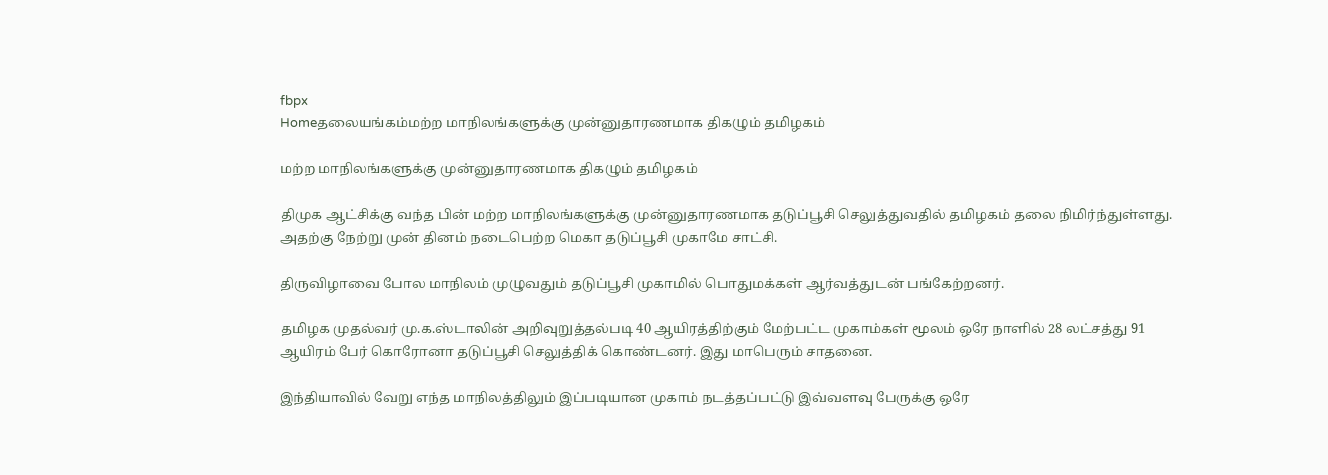fbpx
Homeதலையங்கம்மற்ற மாநிலங்களுக்கு முன்னுதாரணமாக திகழும் தமிழகம்

மற்ற மாநிலங்களுக்கு முன்னுதாரணமாக திகழும் தமிழகம்

திமுக ஆட்சிக்கு வந்த பின் மற்ற மாநிலங்களுக்கு முன்னுதாரணமாக தடுப்பூசி செலுத்துவதில் தமிழகம் தலை நிமிர்ந்துள்ளது. அதற்கு நேற்று முன் தினம் நடைபெற்ற மெகா தடுப்பூசி முகாமே சாட்சி.

திருவிழாவை போல மாநிலம் முழுவதும் தடுப்பூசி முகாமில் பொதுமக்கள் ஆர்வத்துடன் பங்கேற்றனர்.

தமிழக முதல்வர் மு.க.ஸ்டாலின் அறிவுறுத்தல்படி 40 ஆயிரத்திற்கும் மேற்பட்ட முகாம்கள் மூலம் ஒரே நாளில் 28 லட்சத்து 91 ஆயிரம் பேர் கொரோனா தடுப்பூசி செலுத்திக் கொண்டனர். இது மாபெரும் சாதனை.

இந்தியாவில் வேறு எந்த மாநிலத்திலும் இப்படியான முகாம் நடத்தப்பட்டு இவ்வளவு பேருக்கு ஒரே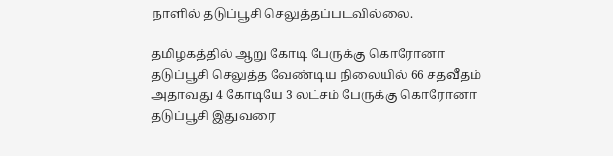நாளில் தடுப்பூசி செலுத்தப்படவில்லை.

தமிழகத்தில் ஆறு கோடி பேருக்கு கொரோனா தடுப்பூசி செலுத்த வேண்டிய நிலையில் 66 சதவீதம் அதாவது 4 கோடியே 3 லட்சம் பேருக்கு கொரோனா தடுப்பூசி இதுவரை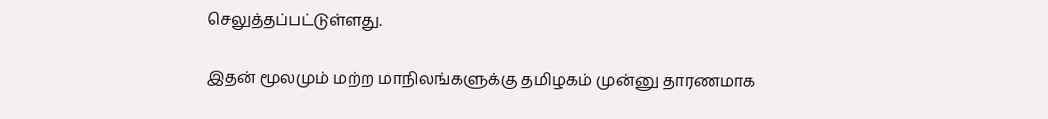செலுத்தப்பட்டுள்ளது.

இதன் மூலமும் மற்ற மாநிலங்களுக்கு தமிழகம் முன்னு தாரணமாக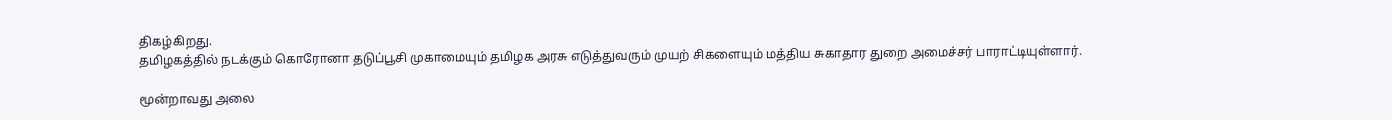திகழ்கிறது.
தமிழகத்தில் நடக்கும் கொரோனா தடுப்பூசி முகாமையும் தமிழக அரசு எடுத்துவரும் முயற் சிகளையும் மத்திய சுகாதார துறை அமைச்சர் பாராட்டியுள்ளார்.

மூன்றாவது அலை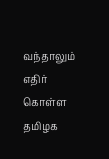வந்தாலும் எதிர் கொள்ள தமிழக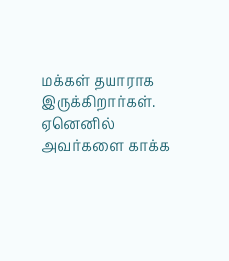மக்கள் தயாராக இருக்கிறார்கள். ஏனெனில் அவர்களை காக்க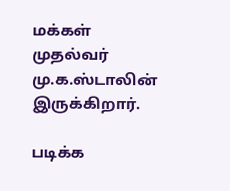மக்கள் முதல்வர் மு.க.ஸ்டாலின் இருக்கிறார்.

படிக்க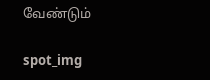வேண்டும்

spot_img